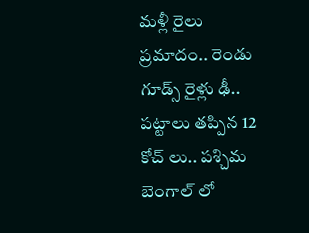మళ్లీ రైలు ప్రమాదం.. రెండు గూడ్స్ రైళ్లు ఢీ.. పట్టాలు తప్పిన 12 కోచ్ లు.. పశ్చిమ బెంగాల్ లో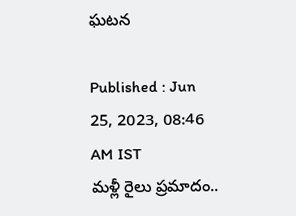ఘటన

Published : Jun 25, 2023, 08:46 AM IST
మళ్లీ రైలు ప్రమాదం..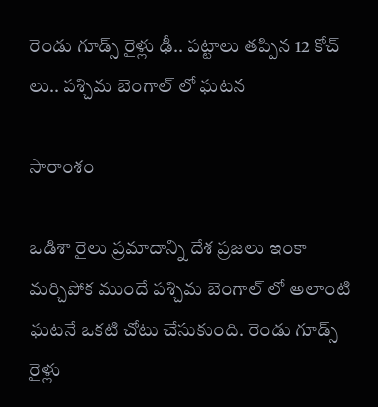రెండు గూడ్స్ రైళ్లు ఢీ.. పట్టాలు తప్పిన 12 కోచ్ లు.. పశ్చిమ బెంగాల్ లో ఘటన

సారాంశం

ఒడిశా రైలు ప్రమాదాన్ని దేశ ప్రజలు ఇంకా మర్చిపోక ముందే పశ్చిమ బెంగాల్ లో అలాంటి ఘటనే ఒకటి చోటు చేసుకుంది. రెండు గూడ్స్ రైళ్లు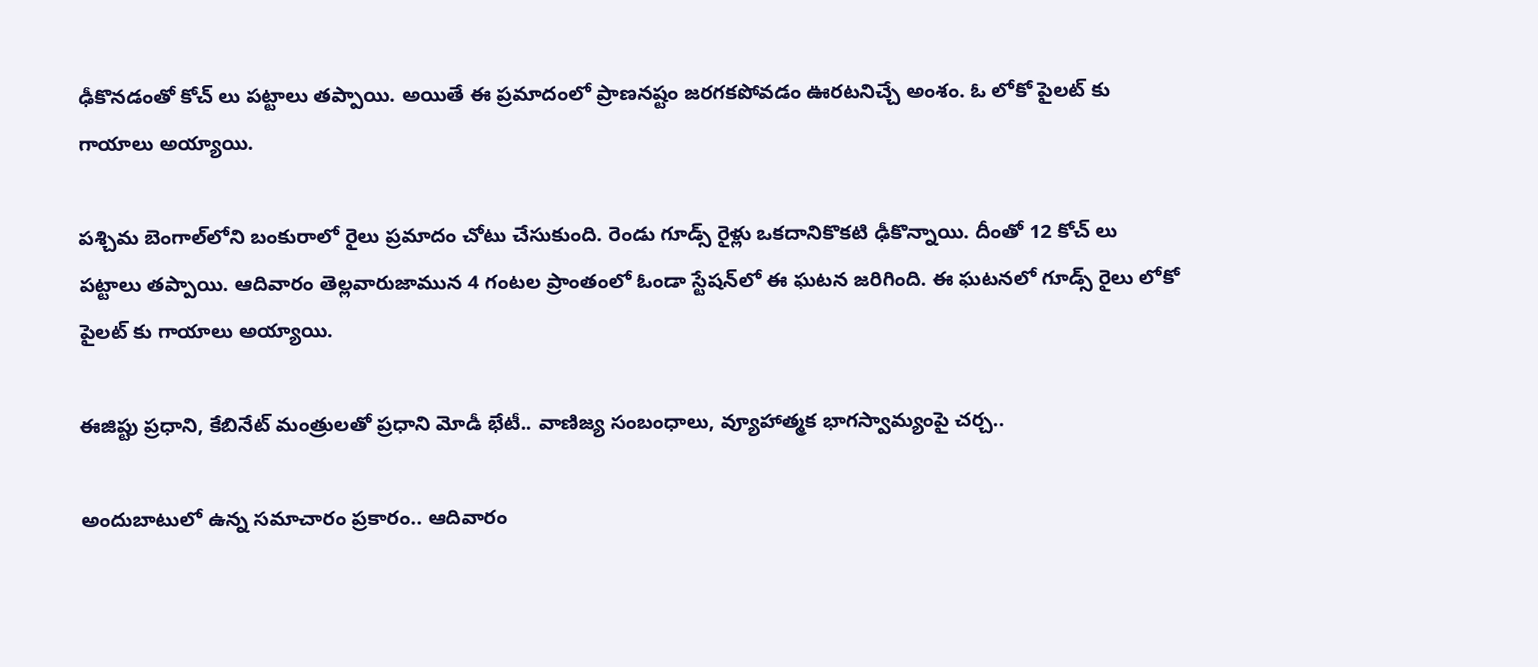ఢీకొనడంతో కోచ్ లు పట్టాలు తప్పాయి. అయితే ఈ ప్రమాదంలో ప్రాణనష్టం జరగకపోవడం ఊరటనిచ్చే అంశం. ఓ లోకో పైలట్ కు గాయాలు అయ్యాయి.

పశ్చిమ బెంగాల్‌లోని బంకురాలో రైలు ప్రమాదం చోటు చేసుకుంది. రెండు గూడ్స్ రైళ్లు ఒకదానికొకటి ఢీకొన్నాయి. దీంతో 12 కోచ్ లు పట్టాలు తప్పాయి. ఆదివారం తెల్లవారుజామున 4 గంటల ప్రాంతంలో ఓండా స్టేషన్‌లో ఈ ఘటన జరిగింది. ఈ ఘటనలో గూడ్స్ రైలు లోకో పైలట్ కు గాయాలు అయ్యాయి.

ఈజిప్టు ప్రధాని, కేబినేట్ మంత్రులతో ప్రధాని మోడీ భేటీ.. వాణిజ్య సంబంధాలు, వ్యూహాత్మక భాగస్వామ్యంపై చర్చ..

అందుబాటులో ఉన్న సమాచారం ప్రకారం.. ఆదివారం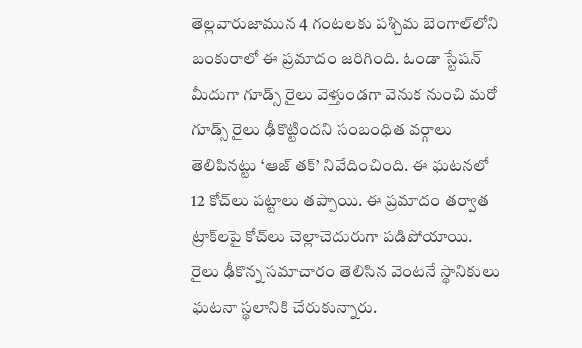తెల్లవారుజామున 4 గంటలకు పశ్చిమ బెంగాల్‌లోని బంకురాలో ఈ ప్రమాదం జరిగింది. ఓండా స్టేషన్‌ మీదుగా గూడ్స్‌ రైలు వెళ్తుండగా వెనుక నుంచి మరో గూడ్స్‌ రైలు ఢీకొట్టిందని సంబంధిత వర్గాలు తెలిపినట్టు ‘ఆజ్ తక్’ నివేదించింది. ఈ ఘటనలో 12 కోచ్‌లు పట్టాలు తప్పాయి. ఈ ప్రమాదం తర్వాత ట్రాక్‌లపై కోచ్‌లు చెల్లాచెదురుగా పడిపోయాయి. రైలు ఢీకొన్న సమాచారం తెలిసిన వెంటనే స్థానికులు ఘటనా స్థలానికి చేరుకున్నారు.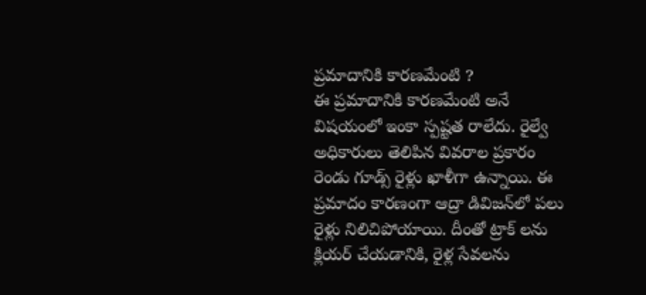ప్రమాదానికి కారణమేంటి ?
ఈ ప్రమాదానికి కారణమేంటి అనే విషయంలో ఇంకా స్పష్టత రాలేదు. రైల్వే అధికారులు తెలిపిన వివరాల ప్రకారం రెండు గూడ్స్ రైళ్లు ఖాళీగా ఉన్నాయి. ఈ ప్రమాదం కారణంగా ఆద్రా డివిజన్‌లో పలు రైళ్లు నిలిచిపోయాయి. దీంతో ట్రాక్ లను క్లియర్ చేయడానికి, రైళ్ల సేవలను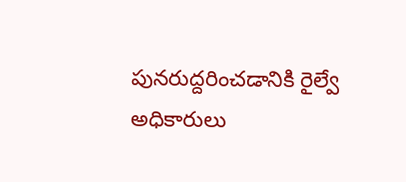పునరుద్దరించడానికి రైల్వే అధికారులు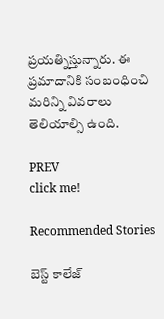ప్రయత్నిస్తున్నారు. ఈ ప్రమాదానికి సంబంధించి మరిన్ని వివరాలు తెలియాల్సి ఉంది.

PREV
click me!

Recommended Stories

బెస్ట్ కాలేజ్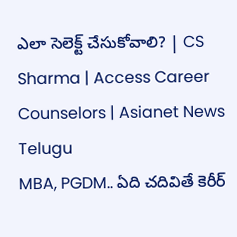ఎలా సెలెక్ట్ చేసుకోవాలి? | CS Sharma | Access Career Counselors | Asianet News Telugu
MBA, PGDM.. ఏది చదివితే కెరీర్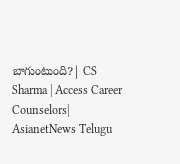బాగుంటుంది?| CS Sharma | Access Career Counselors| AsianetNews Telugu